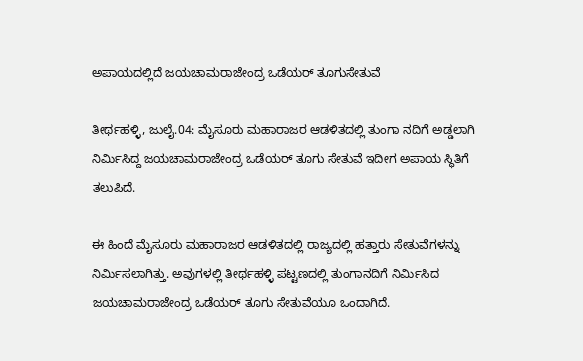ಅಪಾಯದಲ್ಲಿದೆ ಜಯಚಾಮರಾಜೇಂದ್ರ ಒಡೆಯರ್ ತೂಗುಸೇತುವೆ

ತೀರ್ಥಹಳ್ಳಿ, ಜುಲೈ.04: ಮೈಸೂರು ಮಹಾರಾಜರ ಆಡಳಿತದಲ್ಲಿ ತುಂಗಾ ನದಿಗೆ ಅಡ್ಡಲಾಗಿ ನಿರ್ಮಿಸಿದ್ದ ಜಯಚಾಮರಾಜೇಂದ್ರ ಒಡೆಯರ್ ತೂಗು ಸೇತುವೆ ಇದೀಗ ಅಪಾಯ ಸ್ಥಿತಿಗೆ ತಲುಪಿದೆ.

ಈ ಹಿಂದೆ ಮೈಸೂರು ಮಹಾರಾಜರ ಆಡಳಿತದಲ್ಲಿ ರಾಜ್ಯದಲ್ಲಿ ಹತ್ತಾರು ಸೇತುವೆಗಳನ್ನು ನಿರ್ಮಿಸಲಾಗಿತ್ತು. ಅವುಗಳಲ್ಲಿ ತೀರ್ಥಹಳ್ಳಿ ಪಟ್ಟಣದಲ್ಲಿ ತುಂಗಾನದಿಗೆ ನಿರ್ಮಿಸಿದ ಜಯಚಾಮರಾಜೇಂದ್ರ ಒಡೆಯರ್ ತೂಗು ಸೇತುವೆಯೂ ಒಂದಾಗಿದೆ.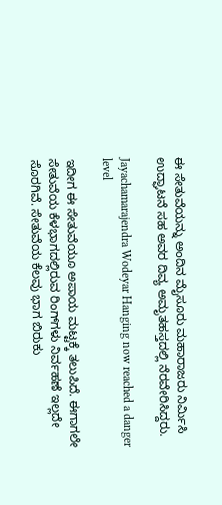ಈ ಸೇತುವೆಯನ್ನು ಅಂದಿನ ಮೈಸೂರು ಮಹಾರಾಜರು ನಿರ್ಮಿಸಿ ಉದ್ಘಾಟನೆ ಸಹ ಅವರ ದಿವ್ಯ ಅಮೃತಹಸ್ತದಲ್ಲಿ ನೆರವೇರಿಸಿದ್ದರು.

Jayachamarajendra Wodeyar Hanging now reached a danger level

ಇದೀಗ ಈ ಸೇತುವೆಯೂ ಅಪಾಯ ಮಟ್ಟಕ್ಕೆ ತಲುಪಿದೆ. ಈಗಾಗಲೇ ಸೇತುವೆಯ ಕೆಳಭಾಗದಲ್ಲಿರುವ ರಿಂಗ್‌ಗಳು ನಿರ್ವಹಣೆ ಇಲ್ಲದೇ ಸೊರಗಿವೆ. ಸೇತುವೆಯ ಕೆಲವು ಭಾಗ ಬಿರುಕು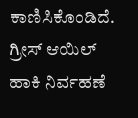ಕಾಣಿಸಿಕೊಂಡಿದೆ. ಗ್ರೀಸ್ ಆಯಿಲ್ ಹಾಕಿ ನಿರ್ವಹಣೆ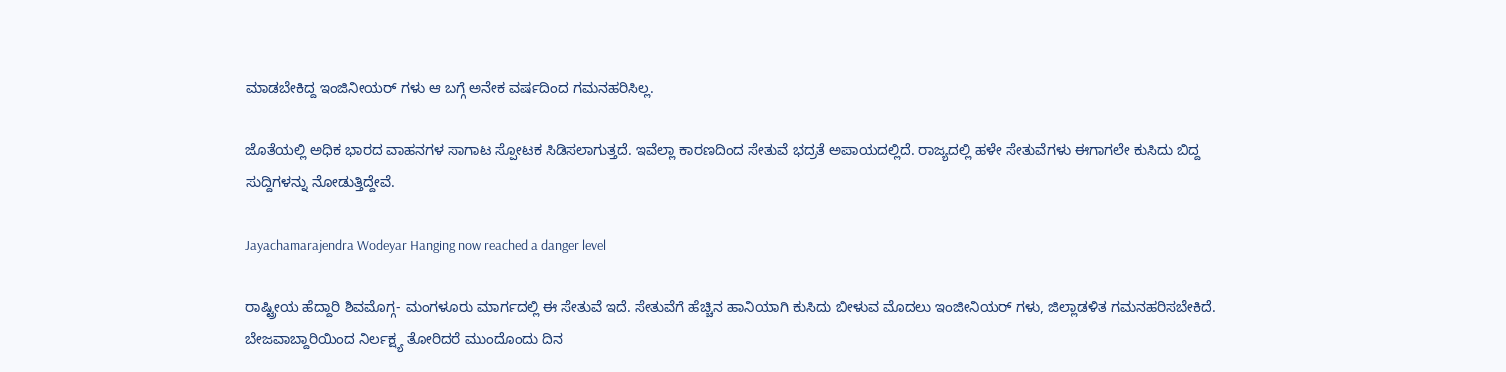ಮಾಡಬೇಕಿದ್ದ ಇಂಜಿನೀಯರ್ ಗಳು ಆ ಬಗ್ಗೆ ಅನೇಕ ವರ್ಷದಿಂದ ಗಮನಹರಿಸಿಲ್ಲ.

ಜೊತೆಯಲ್ಲಿ ಅಧಿಕ ಭಾರದ ವಾಹನಗಳ ಸಾಗಾಟ ಸ್ಪೋಟಕ ಸಿಡಿಸಲಾಗುತ್ತದೆ. ಇವೆಲ್ಲಾ ಕಾರಣದಿಂದ ಸೇತುವೆ ಭದ್ರತೆ ಅಪಾಯದಲ್ಲಿದೆ. ರಾಜ್ಯದಲ್ಲಿ ಹಳೇ ಸೇತುವೆಗಳು ಈಗಾಗಲೇ ಕುಸಿದು ಬಿದ್ದ ಸುದ್ದಿಗಳನ್ನು ನೋಡುತ್ತಿದ್ದೇವೆ.

Jayachamarajendra Wodeyar Hanging now reached a danger level

ರಾಷ್ಟ್ರೀಯ ಹೆದ್ದಾರಿ ಶಿವಮೊಗ್ಗ- ಮಂಗಳೂರು ಮಾರ್ಗದಲ್ಲಿ ಈ ಸೇತುವೆ ಇದೆ. ಸೇತುವೆಗೆ ಹೆಚ್ಚಿನ ಹಾನಿಯಾಗಿ ಕುಸಿದು ಬೀಳುವ ಮೊದಲು ಇಂಜೀನಿಯರ್ ಗಳು, ಜಿಲ್ಲಾಡಳಿತ ಗಮನಹರಿಸಬೇಕಿದೆ. ಬೇಜವಾಬ್ದಾರಿಯಿಂದ ನಿರ್ಲಕ್ಷ್ಯ ತೋರಿದರೆ ಮುಂದೊಂದು ದಿನ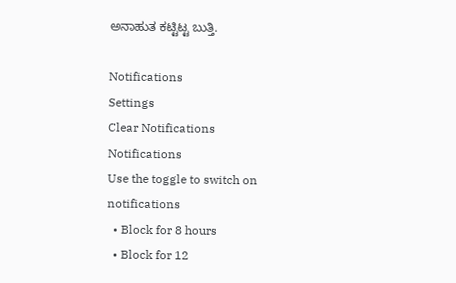ಅನಾಹುತ ಕಟ್ಟಿಟ್ಟ ಬುತ್ತಿ.

Notifications
Settings
Clear Notifications
Notifications
Use the toggle to switch on notifications
  • Block for 8 hours
  • Block for 12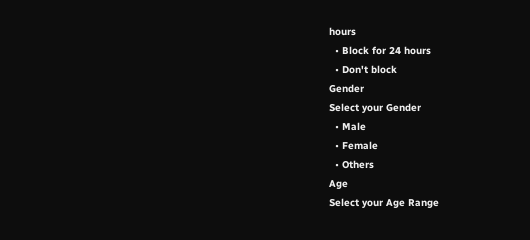hours
  • Block for 24 hours
  • Don't block
Gender
Select your Gender
  • Male
  • Female
  • Others
Age
Select your Age Range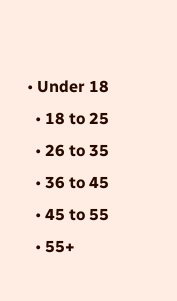• Under 18
  • 18 to 25
  • 26 to 35
  • 36 to 45
  • 45 to 55
  • 55+